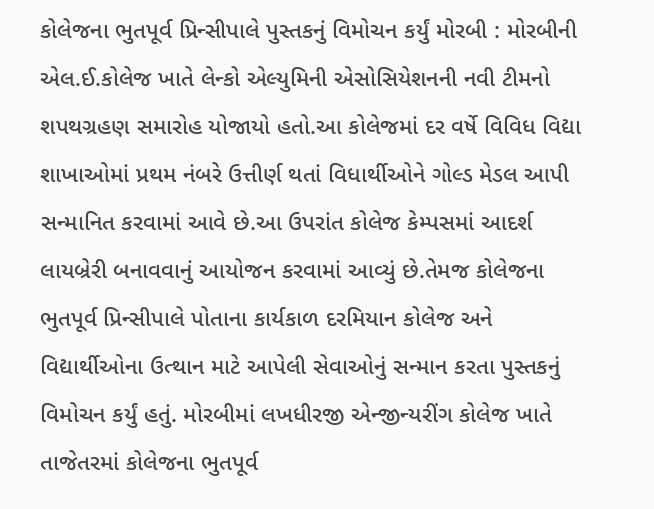કોલેજના ભુતપૂર્વ પ્રિન્સીપાલે પુસ્તકનું વિમોચન કર્યું મોરબી : મોરબીની એલ.ઈ.કોલેજ ખાતે લેન્કો એલ્યુમિની એસોસિયેશનની નવી ટીમનો શપથગ્રહણ સમારોહ યોજાયો હતો.આ કોલેજમાં દર વર્ષે વિવિધ વિદ્યા શાખાઓમાં પ્રથમ નંબરે ઉત્તીર્ણ થતાં વિધાર્થીઓને ગોલ્ડ મેડલ આપી સન્માનિત કરવામાં આવે છે.આ ઉપરાંત કોલેજ કેમ્પસમાં આદર્શ લાયબ્રેરી બનાવવાનું આયોજન કરવામાં આવ્યું છે.તેમજ કોલેજના ભુતપૂર્વ પ્રિન્સીપાલે પોતાના કાર્યકાળ દરમિયાન કોલેજ અને વિદ્યાર્થીઓના ઉત્થાન માટે આપેલી સેવાઓનું સન્માન કરતા પુસ્તકનું વિમોચન કર્યું હતું. મોરબીમાં લખધીરજી એન્જીન્યરીંગ કોલેજ ખાતે તાજેતરમાં કોલેજના ભુતપૂર્વ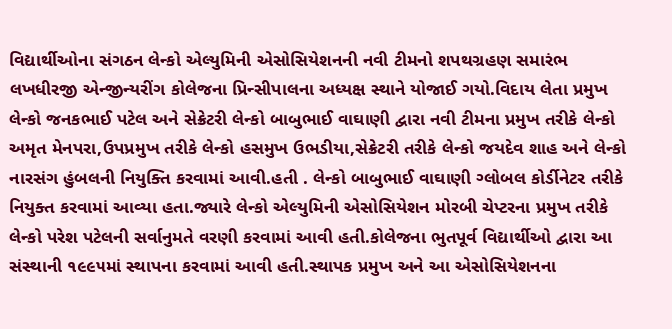વિદ્યાર્થીઓના સંગઠન લેન્કો એલ્યુમિની એસોસિયેશનની નવી ટીમનો શપથગ્રહણ સમારંભ લખધીરજી એન્જીન્યરીંગ કોલેજના પ્રિન્સીપાલના અધ્યક્ષ સ્થાને યોજાઈ ગયો.વિદાય લેતા પ્રમુખ લેન્કો જનકભાઈ પટેલ અને સેક્રેટરી લેન્કો બાબુભાઈ વાઘાણી દ્વારા નવી ટીમના પ્રમુખ તરીકે લેન્કો અમૃત મેનપરા,ઉપપ્રમુખ તરીકે લેન્કો હસમુખ ઉભડીયા,સેક્રેટરી તરીકે લેન્કો જયદેવ શાહ અને લેન્કો નારસંગ હુંબલની નિયુક્તિ કરવામાં આવી.હતી . લેન્કો બાબુભાઈ વાઘાણી ગ્લોબલ કોર્ડીનેટર તરીકે નિયુક્ત કરવામાં આવ્યા હતા.જ્યારે લેન્કો એલ્યુમિની એસોસિયેશન મોરબી ચેપ્ટરના પ્રમુખ તરીકે લેન્કો પરેશ પટેલની સર્વાનુમતે વરણી કરવામાં આવી હતી.કોલેજના ભુતપૂર્વ વિદ્યાર્થીઓ દ્વારા આ સંસ્થાની ૧૯૯૫માં સ્થાપના કરવામાં આવી હતી.સ્થાપક પ્રમુખ અને આ એસોસિયેશનના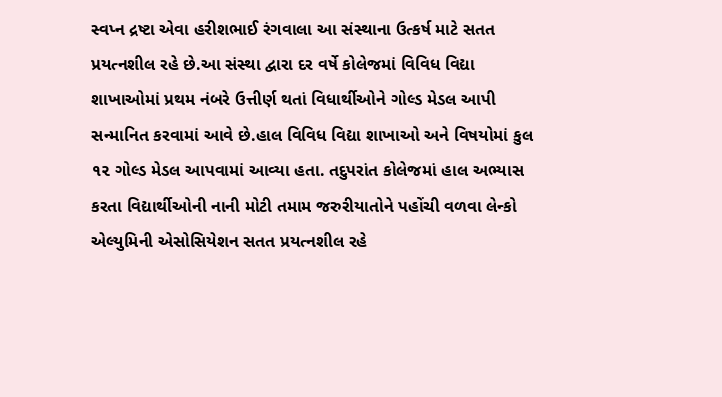સ્વપ્ન દ્રષ્ટા એવા હરીશભાઈ રંગવાલા આ સંસ્થાના ઉત્કર્ષ માટે સતત પ્રયત્નશીલ રહે છે.આ સંસ્થા દ્વારા દર વર્ષે કોલેજમાં વિવિધ વિદ્યા શાખાઓમાં પ્રથમ નંબરે ઉત્તીર્ણ થતાં વિધાર્થીઓને ગોલ્ડ મેડલ આપી સન્માનિત કરવામાં આવે છે.હાલ વિવિધ વિદ્યા શાખાઓ અને વિષયોમાં કુલ ૧૨ ગોલ્ડ મેડલ આપવામાં આવ્યા હતા. તદુપરાંત કોલેજમાં હાલ અભ્યાસ કરતા વિદ્યાર્થીઓની નાની મોટી તમામ જરુરીયાતોને પહોંચી વળવા લેન્કો એલ્યુમિની એસોસિયેશન સતત પ્રયત્નશીલ રહે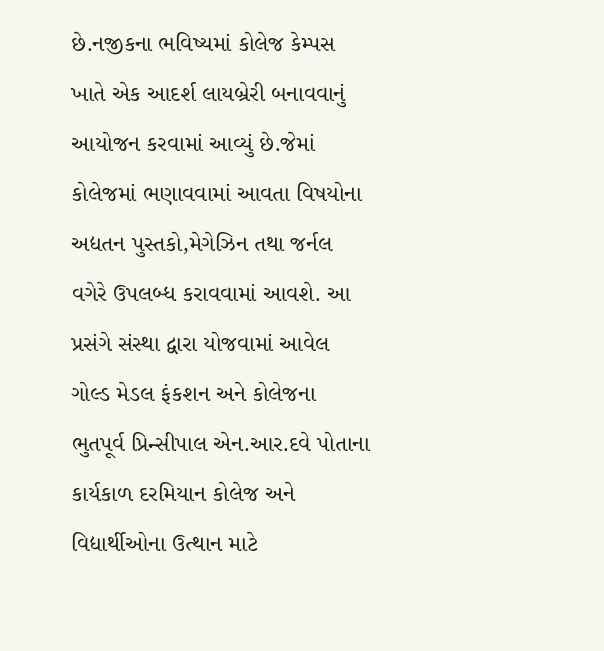છે.નજીકના ભવિષ્યમાં કોલેજ કેમ્પસ ખાતે એક આદર્શ લાયબ્રેરી બનાવવાનું આયોજન કરવામાં આવ્યું છે.જેમાં કોલેજમાં ભણાવવામાં આવતા વિષયોના અદ્યતન પુસ્તકો,મેગેઝિન તથા જર્નલ વગેરે ઉપલબ્ધ કરાવવામાં આવશે. આ પ્રસંગે સંસ્થા દ્વારા યોજવામાં આવેલ ગોલ્ડ મેડલ ફંકશન અને કોલેજના ભુતપૂર્વ પ્રિન્સીપાલ એન.આર.દવે પોતાના કાર્યકાળ દરમિયાન કોલેજ અને વિદ્યાર્થીઓના ઉત્થાન માટે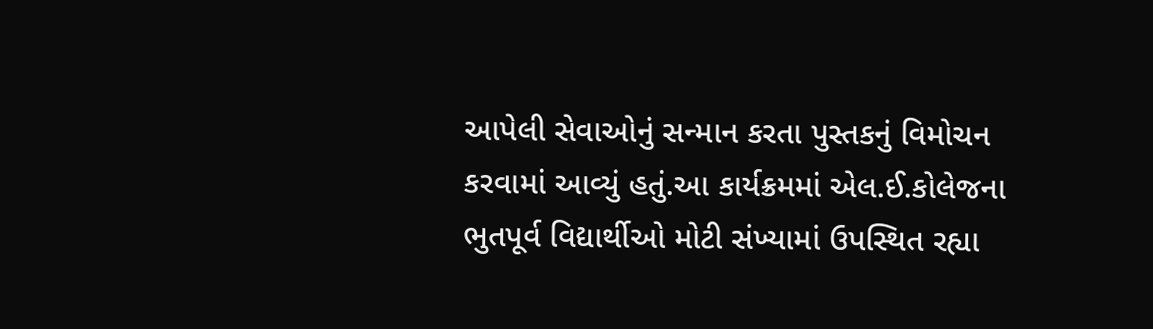આપેલી સેવાઓનું સન્માન કરતા પુસ્તકનું વિમોચન કરવામાં આવ્યું હતું.આ કાર્યક્રમમાં એલ.ઈ.કોલેજના ભુતપૂર્વ વિદ્યાર્થીઓ મોટી સંખ્યામાં ઉપસ્થિત રહ્યા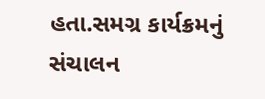હતા.સમગ્ર કાર્યક્રમનું સંચાલન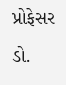પ્રોફેસર ડો.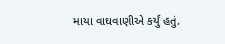માયા વાઘવાણીએ કર્યું હતું.